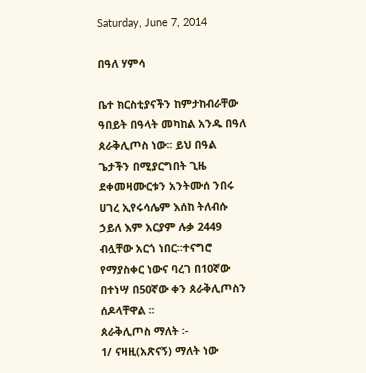Saturday, June 7, 2014

በዓለ ሃምሳ

ቤተ ክርስቲያናችን ከምታከብራቸው ዓበይት በዓላት መካከል አንዱ በዓለ ጰራቅሊጦስ ነው፡፡ ይህ በዓል ጌታችን በሚያርግበት ጊዜ ደቀመዛሙርቱን አንትሙሰ ንበሩ ሀገረ ኢየሩሳሌም እሰከ ትለብሱ ኃይለ እም አርያም ሉቃ 2449 ብሏቸው አርጎ ነበር፡፡ተናግሮ የማያስቀር ነውና ባረገ በ10ኛው በተነሣ በ50ኛው ቀን ጰራቅሊጦስን ሰዶላቸዋል ፡፡
ጰራቅሊጦስ ማለት ፡-
1/ ናዛዚ(አጽናኝ) ማለት ነው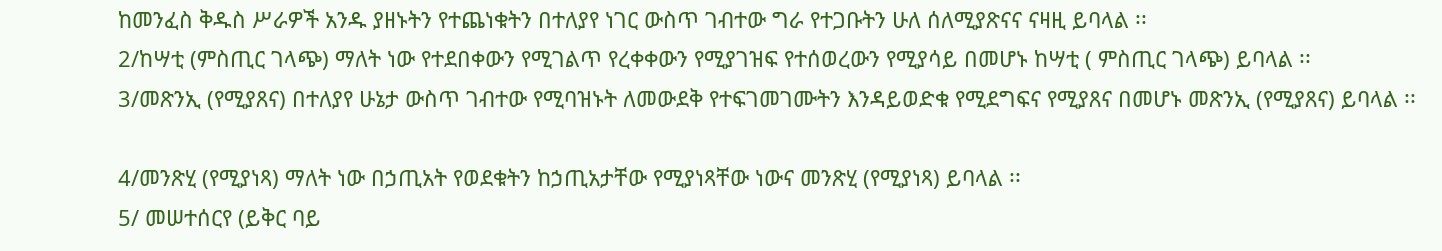ከመንፈስ ቅዱስ ሥራዎች አንዱ ያዘኑትን የተጨነቁትን በተለያየ ነገር ውስጥ ገብተው ግራ የተጋቡትን ሁለ ሰለሚያጽናና ናዛዚ ይባላል ፡፡
2/ከሣቲ (ምስጢር ገላጭ) ማለት ነው የተደበቀውን የሚገልጥ የረቀቀውን የሚያገዝፍ የተሰወረውን የሚያሳይ በመሆኑ ከሣቲ ( ምስጢር ገላጭ) ይባላል ፡፡
3/መጽንኢ (የሚያጸና) በተለያየ ሁኔታ ውስጥ ገብተው የሚባዝኑት ለመውደቅ የተፍገመገሙትን እንዳይወድቁ የሚደግፍና የሚያጸና በመሆኑ መጽንኢ (የሚያጸና) ይባላል ፡፡

4/መንጽሂ (የሚያነጻ) ማለት ነው በኃጢአት የወደቁትን ከኃጢአታቸው የሚያነጻቸው ነውና መንጽሂ (የሚያነጻ) ይባላል ፡፡
5/ መሠተሰርየ (ይቅር ባይ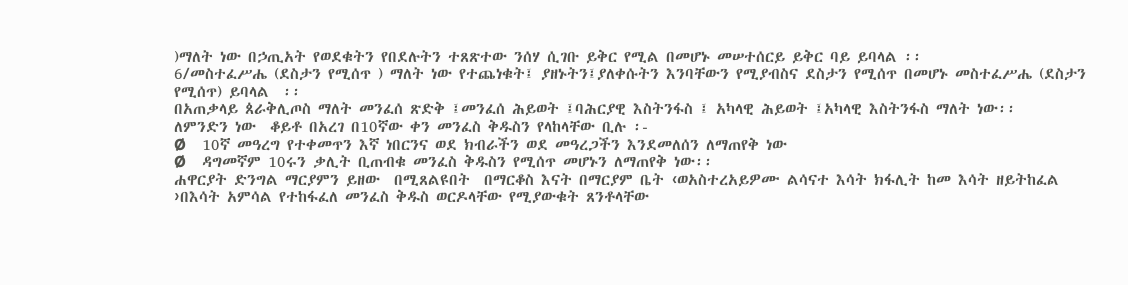)ማለት ነው በኃጢአት የወደቁትን የበደሉትን ተጸጽተው ንሰሃ ሲገቡ ይቅር የሚል በመሆኑ መሠተሰርይ ይቅር ባይ ይባላል ፡፡
6/መስተፈሥሔ (ደስታን የሚሰጥ ) ማለት ነው የተጨነቁት፤ ያዘኑትን፤ያለቀሱትን እንባቸውን የሚያብስና ደስታን የሚሰጥ በመሆኑ መስተፈሥሔ (ደስታን የሚሰጥ) ይባላል  ፡፡
በአጠቃላይ ጰራቅሊጦስ ማለት መንፈሰ ጽድቅ ፤መንፈሰ ሕይወት ፤ባሕርያዊ እስትንፋስ ፤ አካላዊ ሕይወት ፤አካላዊ እስትንፋስ ማለት ነው፡፡
ለምንድን ነው  ቆይቶ በአረገ በ10ኛው ቀን መንፈስ ቅዱስን የላከላቸው ቢሉ ፡-
Ø    10ኛ መዓረግ የተቀመጥን እኛ ነበርንና ወደ ክብራችን ወደ መዓረጋችን እንደመለሰን ለማጠየቅ ነው
Ø    ዳግመኛም 10ሩን ቃሊት ቢጠብቁ መንፈስ ቅዱስን የሚሰጥ መሆኑን ለማጠየቅ ነው፡፡
ሐዋርያት ድንግል ማርያምን ይዘው  በሚጸልዩበት  በማርቆስ እናት በማርያም ቤት ‹ወአስተረአይዎሙ ልሳናተ እሳት ክፋሊት ከመ እሳት ዘይትከፈል ›በእሳት አምሳል የተከፋፈለ መንፈስ ቅዱስ ወርዶላቸው የሚያውቁት ጸንቶላቸው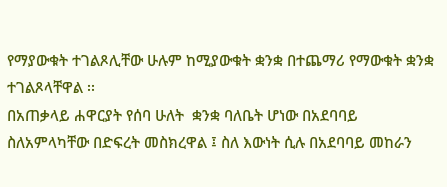የማያውቁት ተገልጾሊቸው ሁሉም ከሚያውቁት ቋንቋ በተጨማሪ የማውቁት ቋንቋ ተገልጾላቸዋል ፡፡
በአጠቃላይ ሐዋርያት የሰባ ሁለት  ቋንቋ ባለቤት ሆነው በአደባባይ ስለአምላካቸው በድፍረት መስክረዋል ፤ ስለ እውነት ሲሉ በአደባባይ መከራን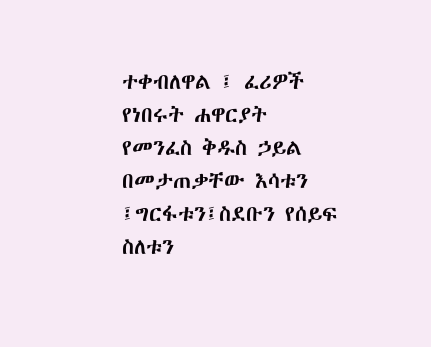ተቀብለዋል ፤ ፈሪዎች የነበሩት ሐዋርያት የመንፈስ ቅዱስ ኃይል በመታጠቃቸው እሳቱን ፤ግርፋቱን፤ስደቡን የሰይፍ ስለቱን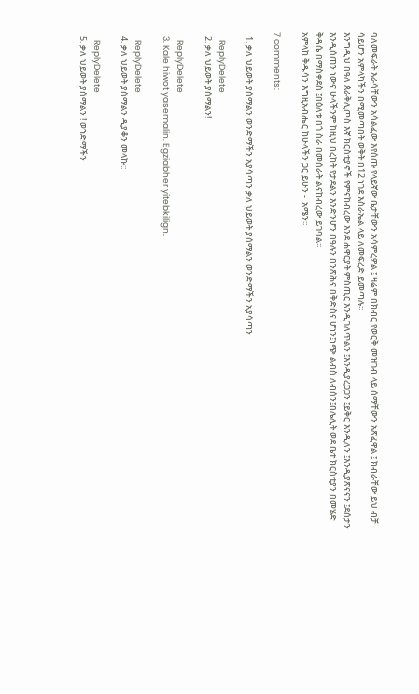ባለመፍራት እራሳቸውን አሳልፈው እየሰጡ የላይኛው ቤታቸውን አሳምረዎል ፤ ዛሬም በክብር የወርቅ መዝገብ ላይ ሰማቸውን አጽፈዋል ፤ ክብራቸው ይህ ብቻ ሳይሆን አምላካችን በሚመጣበት ወቅት በ12 ነገደ እስራኤል ላይ ለመፍረድ ይመጣሉ፡፡
እንግዲህ በዓለ ጰራቅሊጦስ እኛ ክርስቲያኖች የምናከብረው እንደ ሐዋርያት ምስጢር እንዲገለጥልን ፤እንዲያረጋጋን ፤ይቅር እንዲለን ፤እንዲያጽናናን ፤ደሰታን እንዲሰጠን ነውና ሁላችንም ከዚህ በረከት የታደልን እንድንሆን በዓሉን በንጽሕና በቅድስና ሆነን፤ነጭ ልብስ ለብሰን፤በሌሊት ወደ ቤተ ክርስቲያን በመሄድ ቅዳሴ በማስቀደስ ፤በዕለቱ በጎ ስራ በመሰራት ልናከብረው ይገባል፡፡
አምላከ ቅዱሳን እግዚአብሔር ከሁላችን ጋር ይሁን -  አሜን፡፡

7 comments:

  1. ቃለ ህይወት ያሰማልን ወንድማችን አያሳጣን ቃለ ህይወት ያሰማልን ወንድማችን አያሳጣን

    ReplyDelete
  2. ቃለ ህይወት ያሰማልን!

    ReplyDelete
  3. Kale hiwot yasemalin. Egziabher yitebkilign.

    ReplyDelete
  4. ቃለ ህይወት ያሰማልን ዲያቆን መላኩ::

    ReplyDelete
  5. ቃለ ህይወት ያሰማልን ! ወኀድማችን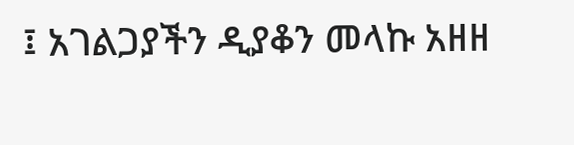፤ አገልጋያችን ዲያቆን መላኩ አዘዘ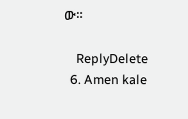ው።

    ReplyDelete
  6. Amen kale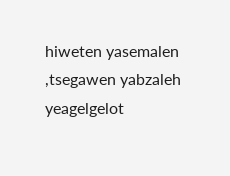hiweten yasemalen ,tsegawen yabzaleh yeagelgelot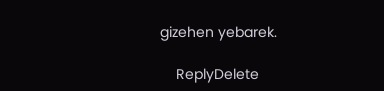gizehen yebarek.

    ReplyDelete